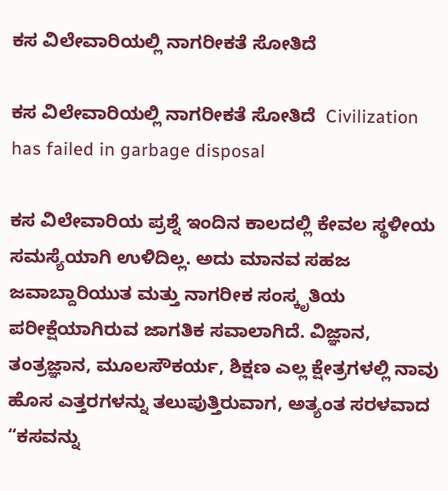ಕಸ ವಿಲೇವಾರಿಯಲ್ಲಿ ನಾಗರೀಕತೆ ಸೋತಿದೆ

ಕಸ ವಿಲೇವಾರಿಯಲ್ಲಿ ನಾಗರೀಕತೆ ಸೋತಿದೆ  Civilization has failed in garbage disposal

ಕಸ ವಿಲೇವಾರಿಯ ಪ್ರಶ್ನೆ ಇಂದಿನ ಕಾಲದಲ್ಲಿ ಕೇವಲ ಸ್ಥಳೀಯ ಸಮಸ್ಯೆಯಾಗಿ ಉಳಿದಿಲ್ಲ. ಅದು ಮಾನವ ಸಹಜ ಜವಾಬ್ದಾರಿಯುತ ಮತ್ತು ನಾಗರೀಕ ಸಂಸ್ಕೃತಿಯ ಪರೀಕ್ಷೆಯಾಗಿರುವ ಜಾಗತಿಕ ಸವಾಲಾಗಿದೆ. ವಿಜ್ಞಾನ, ತಂತ್ರಜ್ಞಾನ, ಮೂಲಸೌಕರ್ಯ, ಶಿಕ್ಷಣ ಎಲ್ಲ ಕ್ಷೇತ್ರಗಳಲ್ಲಿ ನಾವು ಹೊಸ ಎತ್ತರಗಳನ್ನು ತಲುಪುತ್ತಿರುವಾಗ, ಅತ್ಯಂತ ಸರಳವಾದ  “ಕಸವನ್ನು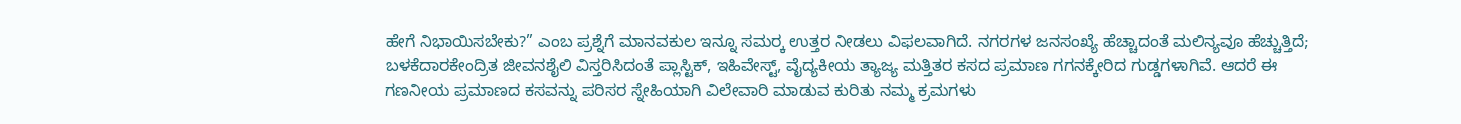ಹೇಗೆ ನಿಭಾಯಿಸಬೇಕು?” ಎಂಬ ಪ್ರಶ್ನೆಗೆ ಮಾನವಕುಲ ಇನ್ನೂ ಸಮರ‍್ಕ ಉತ್ತರ ನೀಡಲು ವಿಫಲವಾಗಿದೆ. ನಗರಗಳ ಜನಸಂಖ್ಯೆ ಹೆಚ್ಚಾದಂತೆ ಮಲಿನ್ಯವೂ ಹೆಚ್ಚುತ್ತಿದೆ; ಬಳಕೆದಾರಕೇಂದ್ರಿತ ಜೀವನಶೈಲಿ ವಿಸ್ತರಿಸಿದಂತೆ ಪ್ಲಾಸ್ಟಿಕ್, ಇಹಿವೇಸ್ಟ್‌, ವೈದ್ಯಕೀಯ ತ್ಯಾಜ್ಯ ಮತ್ತಿತರ ಕಸದ ಪ್ರಮಾಣ ಗಗನಕ್ಕೇರಿದ ಗುಡ್ಡಗಳಾಗಿವೆ. ಆದರೆ ಈ ಗಣನೀಯ ಪ್ರಮಾಣದ ಕಸವನ್ನು ಪರಿಸರ ಸ್ನೇಹಿಯಾಗಿ ವಿಲೇವಾರಿ ಮಾಡುವ ಕುರಿತು ನಮ್ಮ ಕ್ರಮಗಳು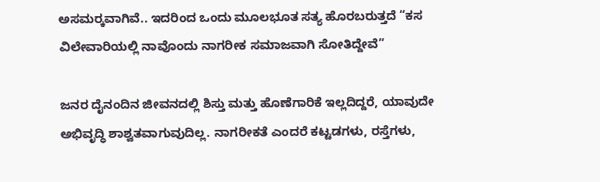ಅಸಮರ‍್ಕವಾಗಿವೆ.. ಇದರಿಂದ ಒಂದು ಮೂಲಭೂತ ಸತ್ಯ ಹೊರಬರುತ್ತದೆ “ಕಸ ವಿಲೇವಾರಿಯಲ್ಲಿ ನಾವೊಂದು ನಾಗರೀಕ ಸಮಾಜವಾಗಿ ಸೋತಿದ್ದೇವೆ”

ಜನರ ದೈನಂದಿನ ಜೀವನದಲ್ಲಿ ಶಿಸ್ತು ಮತ್ತು ಹೊಣೆಗಾರಿಕೆ ಇಲ್ಲದಿದ್ದರೆ, ಯಾವುದೇ ಅಭಿವೃದ್ಧಿ ಶಾಶ್ವತವಾಗುವುದಿಲ್ಲ. ನಾಗರೀಕತೆ ಎಂದರೆ ಕಟ್ಟಡಗಳು, ರಸ್ತೆಗಳು,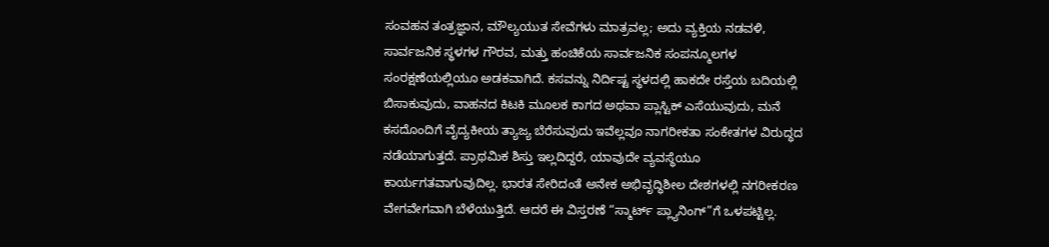ಸಂವಹನ ತಂತ್ರಜ್ಞಾನ, ಮೌಲ್ಯಯುತ ಸೇವೆಗಳು ಮಾತ್ರವಲ್ಲ; ಅದು ವ್ಯಕ್ತಿಯ ನಡವಳಿ, ಸಾರ್ವಜನಿಕ ಸ್ಥಳಗಳ ಗೌರವ, ಮತ್ತು ಹಂಚಿಕೆಯ ಸಾರ್ವಜನಿಕ ಸಂಪನ್ಮೂಲಗಳ ಸಂರಕ್ಷಣೆಯಲ್ಲಿಯೂ ಅಡಕವಾಗಿದೆ. ಕಸವನ್ನು ನಿರ್ದಿಷ್ಟ ಸ್ಥಳದಲ್ಲಿ ಹಾಕದೇ ರಸ್ತೆಯ ಬದಿಯಲ್ಲಿ ಬಿಸಾಕುವುದು, ವಾಹನದ ಕಿಟಕಿ ಮೂಲಕ ಕಾಗದ ಅಥವಾ ಪ್ಲಾಸ್ಟಿಕ್ ಎಸೆಯುವುದು, ಮನೆ ಕಸದೊಂದಿಗೆ ವೈದ್ಯಕೀಯ ತ್ಯಾಜ್ಯ ಬೆರೆಸುವುದು ಇವೆಲ್ಲವೂ ನಾಗರೀಕತಾ ಸಂಕೇತಗಳ ವಿರುದ್ಧದ ನಡೆಯಾಗುತ್ತದೆ. ಪ್ರಾಥಮಿಕ ಶಿಸ್ತು ಇಲ್ಲದಿದ್ದರೆ, ಯಾವುದೇ ವ್ಯವಸ್ಥೆಯೂ ಕಾರ್ಯಗತವಾಗುವುದಿಲ್ಲ. ಭಾರತ ಸೇರಿದಂತೆ ಅನೇಕ ಅಭಿವೃದ್ಧಿಶೀಲ ದೇಶಗಳಲ್ಲಿ ನಗರೀಕರಣ ವೇಗವೇಗವಾಗಿ ಬೆಳೆಯುತ್ತಿದೆ. ಆದರೆ ಈ ವಿಸ್ತರಣೆ “ಸ್ಮಾರ್ಟ್‌ ಪ್ಲ್ಯಾನಿಂಗ್‌”ಗೆ ಒಳಪಟ್ಟಿಲ್ಲ.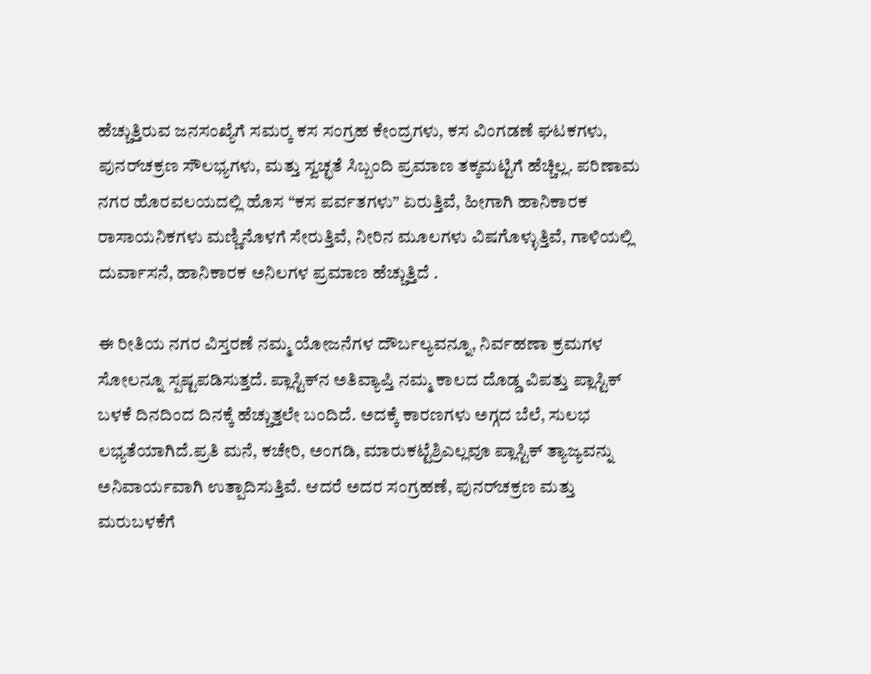ಹೆಚ್ಚುತ್ತಿರುವ ಜನಸಂಖ್ಯೆಗೆ ಸಮರ‍್ಕ ಕಸ ಸಂಗ್ರಹ ಕೇಂದ್ರಗಳು, ಕಸ ವಿಂಗಡಣೆ ಘಟಕಗಳು, ಪುನರ್‌ಚಕ್ರಣ ಸೌಲಭ್ಯಗಳು, ಮತ್ತು ಸ್ವಚ್ಛತೆ ಸಿಬ್ಬಂದಿ ಪ್ರಮಾಣ ತಕ್ಕಮಟ್ಟಿಗೆ ಹೆಚ್ಚಿಲ್ಲ. ಪರಿಣಾಮ ನಗರ ಹೊರವಲಯದಲ್ಲಿ ಹೊಸ “ಕಸ ಪರ್ವತಗಳು” ಏರುತ್ತಿವೆ, ಹೀಗಾಗಿ ಹಾನಿಕಾರಕ ರಾಸಾಯನಿಕಗಳು ಮಣ್ಣಿನೊಳಗೆ ಸೇರುತ್ತಿವೆ, ನೀರಿನ ಮೂಲಗಳು ವಿಷಗೊಳ್ಳುತ್ತಿವೆ, ಗಾಳಿಯಲ್ಲಿ ದುರ್ವಾಸನೆ, ಹಾನಿಕಾರಕ ಅನಿಲಗಳ ಪ್ರಮಾಣ ಹೆಚ್ಚುತ್ತಿದೆ .

ಈ ರೀತಿಯ ನಗರ ವಿಸ್ತರಣೆ ನಮ್ಮ ಯೋಜನೆಗಳ ದೌರ್ಬಲ್ಯವನ್ನೂ, ನಿರ್ವಹಣಾ ಕ್ರಮಗಳ ಸೋಲನ್ನೂ ಸ್ಪಷ್ಟಪಡಿಸುತ್ತದೆ. ಪ್ಲಾಸ್ಟಿಕ್‌ನ ಅತಿವ್ಯಾಪ್ತಿ ನಮ್ಮ ಕಾಲದ ದೊಡ್ಡ ವಿಪತ್ತು ಪ್ಲಾಸ್ಟಿಕ್ ಬಳಕೆ ದಿನದಿಂದ ದಿನಕ್ಕೆ ಹೆಚ್ಚುತ್ತಲೇ ಬಂದಿದೆ. ಅದಕ್ಕೆ ಕಾರಣಗಳು ಅಗ್ಗದ ಬೆಲೆ, ಸುಲಭ ಲಭ್ಯತೆಯಾಗಿದೆ.ಪ್ರತಿ ಮನೆ, ಕಚೇರಿ, ಅಂಗಡಿ, ಮಾರುಕಟ್ಟೆಶ್ರಿಎಲ್ಲವೂ ಪ್ಲಾಸ್ಟಿಕ್ ತ್ಯಾಜ್ಯವನ್ನು ಅನಿವಾರ್ಯವಾಗಿ ಉತ್ಪಾದಿಸುತ್ತಿವೆ. ಆದರೆ ಅದರ ಸಂಗ್ರಹಣೆ, ಪುನರ್‌ಚಕ್ರಣ ಮತ್ತು ಮರುಬಳಕೆಗೆ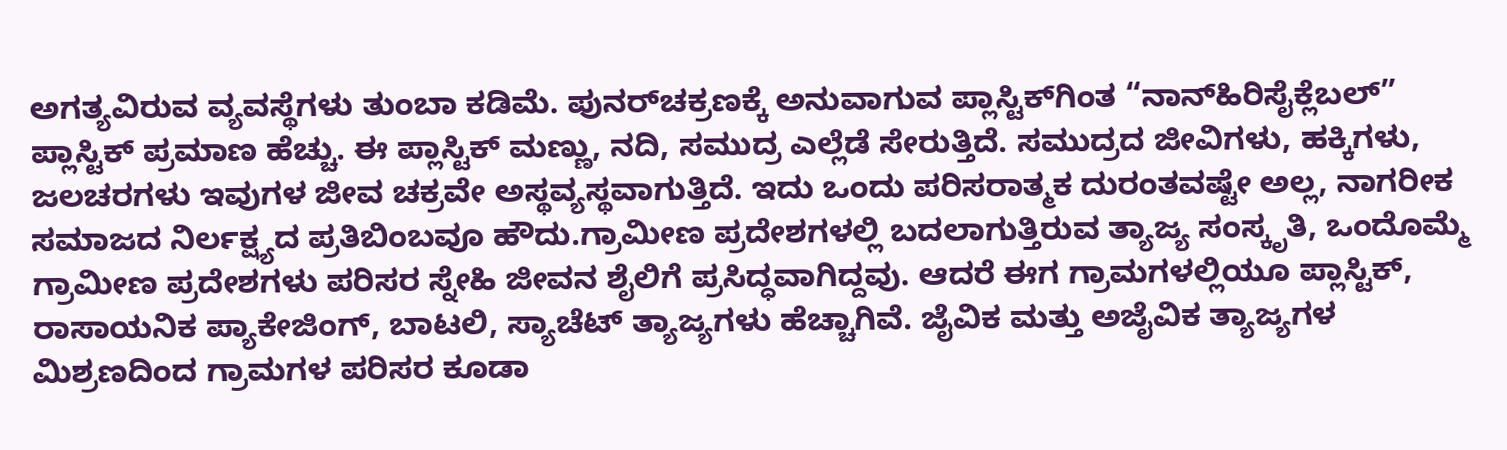ಅಗತ್ಯವಿರುವ ವ್ಯವಸ್ಥೆಗಳು ತುಂಬಾ ಕಡಿಮೆ. ಪುನರ್‌ಚಕ್ರಣಕ್ಕೆ ಅನುವಾಗುವ ಪ್ಲಾಸ್ಟಿಕ್‌ಗಿಂತ “ನಾನ್‌ಹಿರಿಸೈಕ್ಲೆಬಲ್‌” ಪ್ಲಾಸ್ಟಿಕ್ ಪ್ರಮಾಣ ಹೆಚ್ಚು. ಈ ಪ್ಲಾಸ್ಟಿಕ್ ಮಣ್ಣು, ನದಿ, ಸಮುದ್ರ ಎಲ್ಲೆಡೆ ಸೇರುತ್ತಿದೆ. ಸಮುದ್ರದ ಜೀವಿಗಳು, ಹಕ್ಕಿಗಳು, ಜಲಚರಗಳು ಇವುಗಳ ಜೀವ ಚಕ್ರವೇ ಅಸ್ಥವ್ಯಸ್ಥವಾಗುತ್ತಿದೆ. ಇದು ಒಂದು ಪರಿಸರಾತ್ಮಕ ದುರಂತವಷ್ಟೇ ಅಲ್ಲ, ನಾಗರೀಕ ಸಮಾಜದ ನಿರ್ಲಕ್ಷ್ಯದ ಪ್ರತಿಬಿಂಬವೂ ಹೌದು.ಗ್ರಾಮೀಣ ಪ್ರದೇಶಗಳಲ್ಲಿ ಬದಲಾಗುತ್ತಿರುವ ತ್ಯಾಜ್ಯ ಸಂಸ್ಕೃತಿ, ಒಂದೊಮ್ಮೆ ಗ್ರಾಮೀಣ ಪ್ರದೇಶಗಳು ಪರಿಸರ ಸ್ನೇಹಿ ಜೀವನ ಶೈಲಿಗೆ ಪ್ರಸಿದ್ಧವಾಗಿದ್ದವು. ಆದರೆ ಈಗ ಗ್ರಾಮಗಳಲ್ಲಿಯೂ ಪ್ಲಾಸ್ಟಿಕ್, ರಾಸಾಯನಿಕ ಪ್ಯಾಕೇಜಿಂಗ್, ಬಾಟಲಿ, ಸ್ಯಾಚೆಟ್ ತ್ಯಾಜ್ಯಗಳು ಹೆಚ್ಚಾಗಿವೆ. ಜೈವಿಕ ಮತ್ತು ಅಜೈವಿಕ ತ್ಯಾಜ್ಯಗಳ ಮಿಶ್ರಣದಿಂದ ಗ್ರಾಮಗಳ ಪರಿಸರ ಕೂಡಾ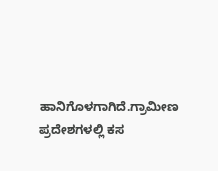ಹಾನಿಗೊಳಗಾಗಿದೆ.ಗ್ರಾಮೀಣ ಪ್ರದೇಶಗಳಲ್ಲಿ ಕಸ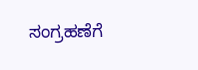ಸಂಗ್ರಹಣೆಗೆ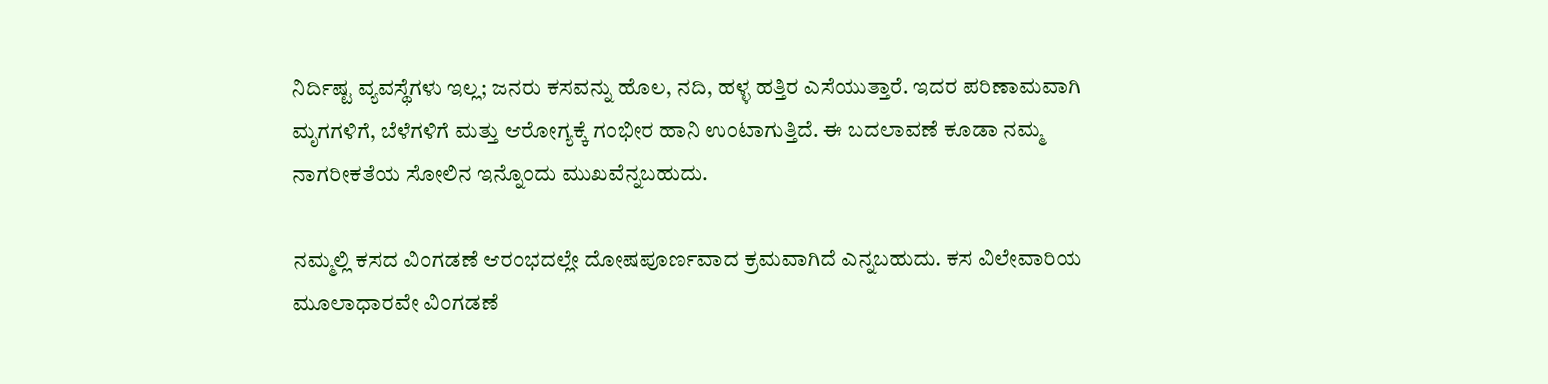ನಿರ್ದಿಷ್ಟ ವ್ಯವಸ್ಥೆಗಳು ಇಲ್ಲ; ಜನರು ಕಸವನ್ನು ಹೊಲ, ನದಿ, ಹಳ್ಳ ಹತ್ತಿರ ಎಸೆಯುತ್ತಾರೆ. ಇದರ ಪರಿಣಾಮವಾಗಿ ಮೃಗಗಳಿಗೆ, ಬೆಳೆಗಳಿಗೆ ಮತ್ತು ಆರೋಗ್ಯಕ್ಕೆ ಗಂಭೀರ ಹಾನಿ ಉಂಟಾಗುತ್ತಿದೆ. ಈ ಬದಲಾವಣೆ ಕೂಡಾ ನಮ್ಮ ನಾಗರೀಕತೆಯ ಸೋಲಿನ ಇನ್ನೊಂದು ಮುಖವೆನ್ನಬಹುದು.

ನಮ್ಮಲ್ಲಿ ಕಸದ ವಿಂಗಡಣೆ ಆರಂಭದಲ್ಲೇ ದೋಷಪೂರ್ಣವಾದ ಕ್ರಮವಾಗಿದೆ ಎನ್ನಬಹುದು. ಕಸ ವಿಲೇವಾರಿಯ ಮೂಲಾಧಾರವೇ ವಿಂಗಡಣೆ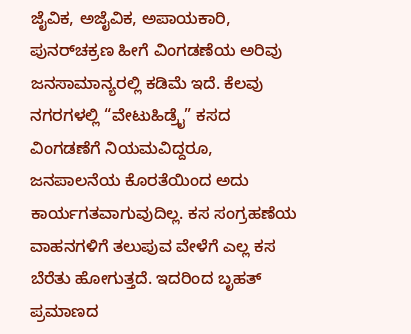ಜೈವಿಕ, ಅಜೈವಿಕ, ಅಪಾಯಕಾರಿ, ಪುನರ್‌ಚಕ್ರಣ ಹೀಗೆ ವಿಂಗಡಣೆಯ ಅರಿವು ಜನಸಾಮಾನ್ಯರಲ್ಲಿ ಕಡಿಮೆ ಇದೆ. ಕೆಲವು ನಗರಗಳಲ್ಲಿ “ವೇಟುಹಿಡ್ರೈ” ಕಸದ ವಿಂಗಡಣೆಗೆ ನಿಯಮವಿದ್ದರೂ, ಜನಪಾಲನೆಯ ಕೊರತೆಯಿಂದ ಅದು ಕಾರ್ಯಗತವಾಗುವುದಿಲ್ಲ. ಕಸ ಸಂಗ್ರಹಣೆಯ ವಾಹನಗಳಿಗೆ ತಲುಪುವ ವೇಳೆಗೆ ಎಲ್ಲ ಕಸ ಬೆರೆತು ಹೋಗುತ್ತದೆ. ಇದರಿಂದ ಬೃಹತ್ ಪ್ರಮಾಣದ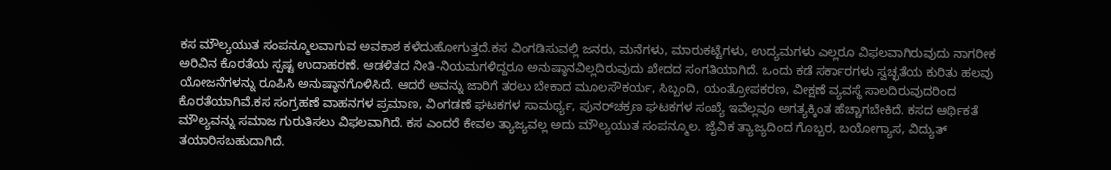ಕಸ ಮೌಲ್ಯಯುತ ಸಂಪನ್ಮೂಲವಾಗುವ ಅವಕಾಶ ಕಳೆದುಹೋಗುತ್ತದೆ.ಕಸ ವಿಂಗಡಿಸುವಲ್ಲಿ ಜನರು, ಮನೆಗಳು, ಮಾರುಕಟ್ಟೆಗಳು, ಉದ್ಯಮಗಳು ಎಲ್ಲರೂ ವಿಫಲವಾಗಿರುವುದು ನಾಗರೀಕ ಅರಿವಿನ ಕೊರತೆಯ ಸ್ಪಷ್ಟ ಉದಾಹರಣೆ. ಆಡಳಿತದ ನೀತಿ-ನಿಯಮಗಳಿದ್ದರೂ ಅನುಷ್ಠಾನವಿಲ್ಲದಿರುವುದು ಖೇದದ ಸಂಗತಿಯಾಗಿದೆ. ಒಂದು ಕಡೆ ಸರ್ಕಾರಗಳು ಸ್ವಚ್ಛತೆಯ ಕುರಿತು ಹಲವು ಯೋಜನೆಗಳನ್ನು ರೂಪಿಸಿ ಅನುಷ್ಠಾನಗೊಳಿಸಿದೆ. ಆದರೆ ಅವನ್ನು ಜಾರಿಗೆ ತರಲು ಬೇಕಾದ ಮೂಲಸೌಕರ್ಯ, ಸಿಬ್ಬಂದಿ, ಯಂತ್ರೋಪಕರಣ, ವೀಕ್ಷಣೆ ವ್ಯವಸ್ಥೆ ಸಾಲದಿರುವುದರಿಂದ ಕೊರತೆಯಾಗಿವೆ.ಕಸ ಸಂಗ್ರಹಣೆ ವಾಹನಗಳ ಪ್ರಮಾಣ, ವಿಂಗಡಣೆ ಘಟಕಗಳ ಸಾಮರ್ಥ್ಯ, ಪುನರ್‌ಚಕ್ರಣ ಘಟಕಗಳ ಸಂಖ್ಯೆ ಇವೆಲ್ಲವೂ ಅಗತ್ಯಕ್ಕಿಂತ ಹೆಚ್ಚಾಗಬೇಕಿದೆ. ಕಸದ ಆರ್ಥಿಕತೆ ಮೌಲ್ಯವನ್ನು ಸಮಾಜ ಗುರುತಿಸಲು ವಿಫಲವಾಗಿದೆ. ಕಸ ಎಂದರೆ ಕೇವಲ ತ್ಯಾಜ್ಯವಲ್ಲ ಅದು ಮೌಲ್ಯಯುತ ಸಂಪನ್ಮೂಲ. ಜೈವಿಕ ತ್ಯಾಜ್ಯದಿಂದ ಗೊಬ್ಬರ, ಬಯೋಗ್ಯಾಸ, ವಿದ್ಯುತ್ ತಯಾರಿಸಬಹುದಾಗಿದೆ.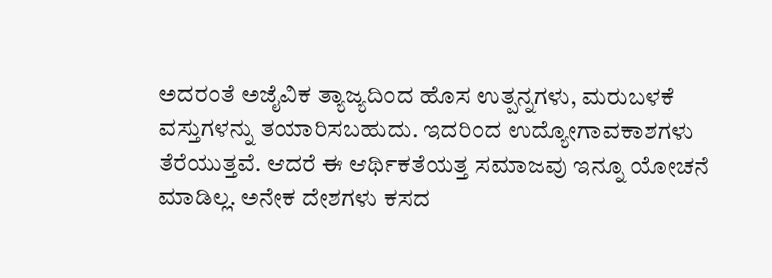ಅದರಂತೆ ಅಜೈವಿಕ ತ್ಯಾಜ್ಯದಿಂದ ಹೊಸ ಉತ್ಪನ್ನಗಳು, ಮರುಬಳಕೆ ವಸ್ತುಗಳನ್ನು ತಯಾರಿಸಬಹುದು. ಇದರಿಂದ ಉದ್ಯೋಗಾವಕಾಶಗಳು ತೆರೆಯುತ್ತವೆ. ಆದರೆ ಈ ಆರ್ಥಿಕತೆಯತ್ತ ಸಮಾಜವು ಇನ್ನೂ ಯೋಚನೆ ಮಾಡಿಲ್ಲ. ಅನೇಕ ದೇಶಗಳು ಕಸದ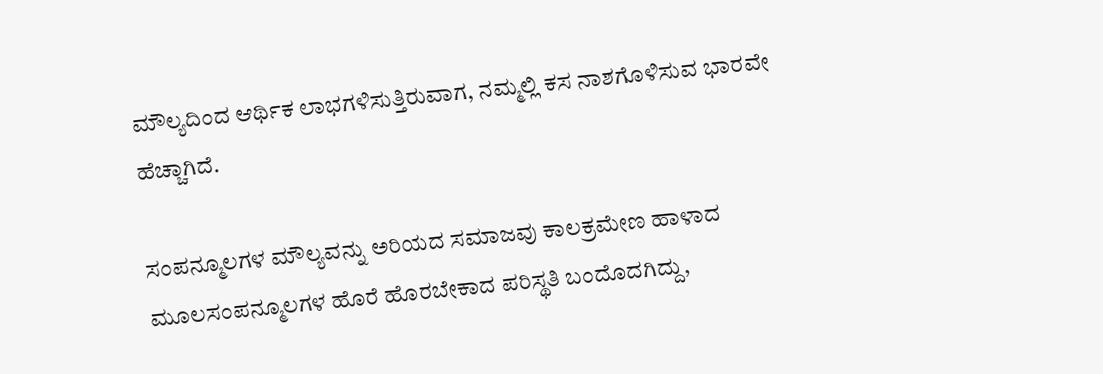ಮೌಲ್ಯದಿಂದ ಆರ್ಥಿಕ ಲಾಭಗಳಿಸುತ್ತಿರುವಾಗ, ನಮ್ಮಲ್ಲಿ ಕಸ ನಾಶಗೊಳಿಸುವ ಭಾರವೇ ಹೆಚ್ಚಾಗಿದೆ.

ಸಂಪನ್ಮೂಲಗಳ ಮೌಲ್ಯವನ್ನು ಅರಿಯದ ಸಮಾಜವು ಕಾಲಕ್ರಮೇಣ ಹಾಳಾದ ಮೂಲಸಂಪನ್ಮೂಲಗಳ ಹೊರೆ ಹೊರಬೇಕಾದ ಪರಿಸ್ಥತಿ ಬಂದೊದಗಿದ್ದು,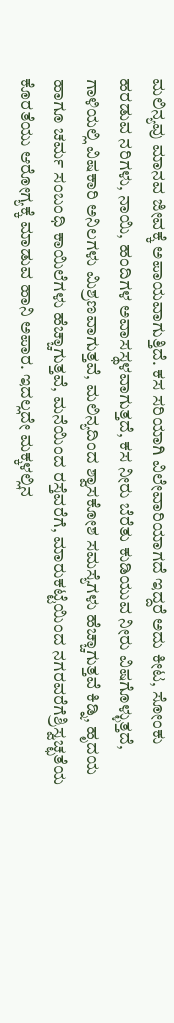ಮಲಿನ್ಯವು ಮಾನವ ಜೀವಕ್ಕೆ ಅಪಾಯವಾಗುತ್ತಿದೆ. ಕಸ ಸರಿಯಾಗಿ ವಿಲೇವಾರಿಯಾಗದೆ ಇದ್ದರೆ ಅದು ಕೀಟ, ಸೋಂಕು ಹರಡುವ ನರಿಗಳು, ನಾಯಿ, ಹಂದಿಗಳ ಅವಾಸಸ್ಥಳವಾಗುತ್ತದೆ, ಕಸ ನೀರು ಬೆರೆತು ಕುಡಿಯುವ ನೀರು ವಿಷಗೊಳ್ಳುತ್ತದೆ, ಗಾಳಿಯಲ್ಲಿ ವಿಷಕಾರಿ ಅನಿಲಗಳು ಮಿಶ್ರಣವಾಗುತ್ತವೆ, ಮಲಿನ್ಯದಿಂದ ಶ್ವಾಸಕೋಶ ಸಮಸ್ಯೆಗಳು ಹೆಚ್ಚಾಗುತ್ತವೆ ಕಿಡ್ನಿ, ಹೃದಯ ಹಾಗೂ ಚರ್ಮ ಸಂಬಂಧಿ ಕಾಯಿಲೆಗಳು ಹೆಚ್ಚಾಗುತ್ತವೆ, ಮನೆಯಿಂದ ರಸ್ತೆವರೆಗೆ, ಮಾರುಕಟ್ಟೆಯಿಂದ ನಗರವರೆಗೆಶ್ರಿಸ್ವಚ್ಛತೆಯ ಕೊರತೆಯು ಆರೋಗ್ಯಕ್ಕೆ ಮಾಡುವ ಹಾನಿ ಅಪಾರ. ಇದಲ್ಲದೇ ಮಕ್ಕಳಲ್ಲಿನ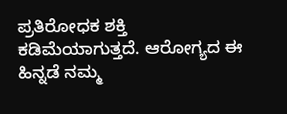ಪ್ರತಿರೋಧಕ ಶಕ್ತಿ ಕಡಿಮೆಯಾಗುತ್ತದೆ. ಆರೋಗ್ಯದ ಈ ಹಿನ್ನಡೆ ನಮ್ಮ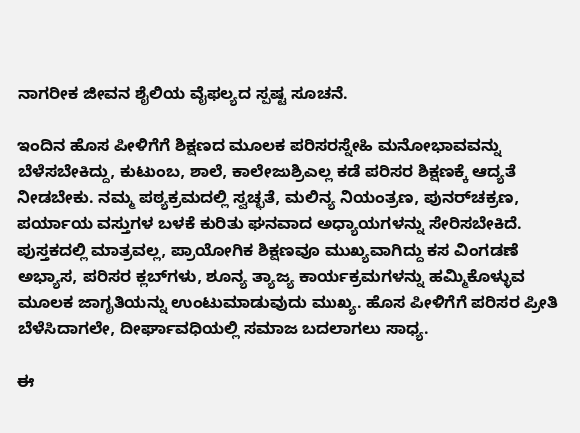ನಾಗರೀಕ ಜೀವನ ಶೈಲಿಯ ವೈಫಲ್ಯದ ಸ್ಪಷ್ಟ ಸೂಚನೆ.

ಇಂದಿನ ಹೊಸ ಪೀಳಿಗೆಗೆ ಶಿಕ್ಷಣದ ಮೂಲಕ ಪರಿಸರಸ್ನೇಹಿ ಮನೋಭಾವವನ್ನು ಬೆಳೆಸಬೇಕಿದ್ದು, ಕುಟುಂಬ, ಶಾಲೆ, ಕಾಲೇಜುಶ್ರಿಎಲ್ಲ ಕಡೆ ಪರಿಸರ ಶಿಕ್ಷಣಕ್ಕೆ ಆದ್ಯತೆ ನೀಡಬೇಕು. ನಮ್ಮ ಪಠ್ಯಕ್ರಮದಲ್ಲಿ ಸ್ವಚ್ಛತೆ, ಮಲಿನ್ಯ ನಿಯಂತ್ರಣ, ಪುನರ್‌ಚಕ್ರಣ, ಪರ್ಯಾಯ ವಸ್ತುಗಳ ಬಳಕೆ ಕುರಿತು ಘನವಾದ ಅಧ್ಯಾಯಗಳನ್ನು ಸೇರಿಸಬೇಕಿದೆ. ಪುಸ್ತಕದಲ್ಲಿ ಮಾತ್ರವಲ್ಲ, ಪ್ರಾಯೋಗಿಕ ಶಿಕ್ಷಣವೂ ಮುಖ್ಯವಾಗಿದ್ದು ಕಸ ವಿಂಗಡಣೆ ಅಭ್ಯಾಸ, ಪರಿಸರ ಕ್ಲಬ್‌ಗಳು, ಶೂನ್ಯ ತ್ಯಾಜ್ಯ ಕಾರ್ಯಕ್ರಮಗಳನ್ನು ಹಮ್ಮಿಕೊಳ್ಳುವ ಮೂಲಕ ಜಾಗೃತಿಯನ್ನು ಉಂಟುಮಾಡುವುದು ಮುಖ್ಯ. ಹೊಸ ಪೀಳಿಗೆಗೆ ಪರಿಸರ ಪ್ರೀತಿ ಬೆಳೆಸಿದಾಗಲೇ, ದೀರ್ಘಾವಧಿಯಲ್ಲಿ ಸಮಾಜ ಬದಲಾಗಲು ಸಾಧ್ಯ.

ಈ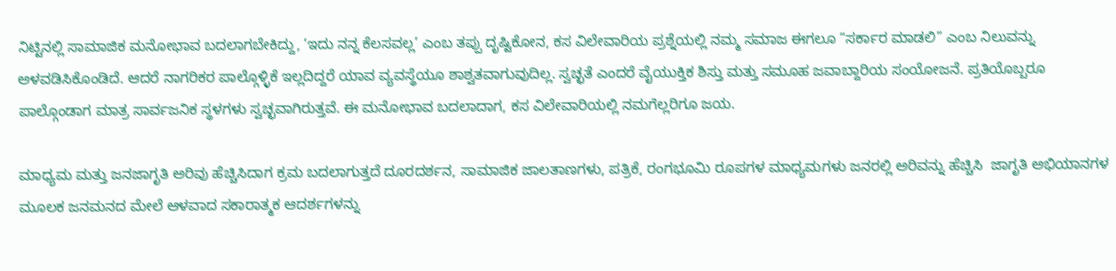ನಿಟ್ಟಿನಲ್ಲಿ ಸಾಮಾಜಿಕ ಮನೋಭಾವ ಬದಲಾಗಬೇಕಿದ್ದು, ‘ಇದು ನನ್ನ ಕೆಲಸವಲ್ಲ’ ಎಂಬ ತಪ್ಪು ದೃಷ್ಟಿಕೋನ, ಕಸ ವಿಲೇವಾರಿಯ ಪ್ರಶ್ನೆಯಲ್ಲಿ ನಮ್ಮ ಸಮಾಜ ಈಗಲೂ “ಸರ್ಕಾರ ಮಾಡಲಿ” ಎಂಬ ನಿಲುವನ್ನು ಅಳವಡಿಸಿಕೊಂಡಿದೆ. ಆದರೆ ನಾಗರಿಕರ ಪಾಲ್ಗೊಳ್ಳಿಕೆ ಇಲ್ಲದಿದ್ದರೆ ಯಾವ ವ್ಯವಸ್ಥೆಯೂ ಶಾಶ್ವತವಾಗುವುದಿಲ್ಲ. ಸ್ವಚ್ಛತೆ ಎಂದರೆ ವೈಯುಕ್ತಿಕ ಶಿಸ್ತು ಮತ್ತು ಸಮೂಹ ಜವಾಬ್ದಾರಿಯ ಸಂಯೋಜನೆ. ಪ್ರತಿಯೊಬ್ಬರೂ ಪಾಲ್ಗೊಂಡಾಗ ಮಾತ್ರ ಸಾರ್ವಜನಿಕ ಸ್ಥಳಗಳು ಸ್ವಚ್ಛವಾಗಿರುತ್ತವೆ. ಈ ಮನೋಭಾವ ಬದಲಾದಾಗ, ಕಸ ವಿಲೇವಾರಿಯಲ್ಲಿ ನಮಗೆಲ್ಲರಿಗೂ ಜಯ.

ಮಾಧ್ಯಮ ಮತ್ತು ಜನಜಾಗೃತಿ ಅರಿವು ಹೆಚ್ಚಿಸಿದಾಗ ಕ್ರಮ ಬದಲಾಗುತ್ತದೆ ದೂರದರ್ಶನ, ಸಾಮಾಜಿಕ ಜಾಲತಾಣಗಳು, ಪತ್ರಿಕೆ, ರಂಗಭೂಮಿ ರೂಪಗಳ ಮಾಧ್ಯಮಗಳು ಜನರಲ್ಲಿ ಅರಿವನ್ನು ಹೆಚ್ಚಿಸಿ  ಜಾಗೃತಿ ಅಭಿಯಾನಗಳ ಮೂಲಕ ಜನಮನದ ಮೇಲೆ ಆಳವಾದ ಸಕಾರಾತ್ಮಕ ಆದರ್ಶಗಳನ್ನು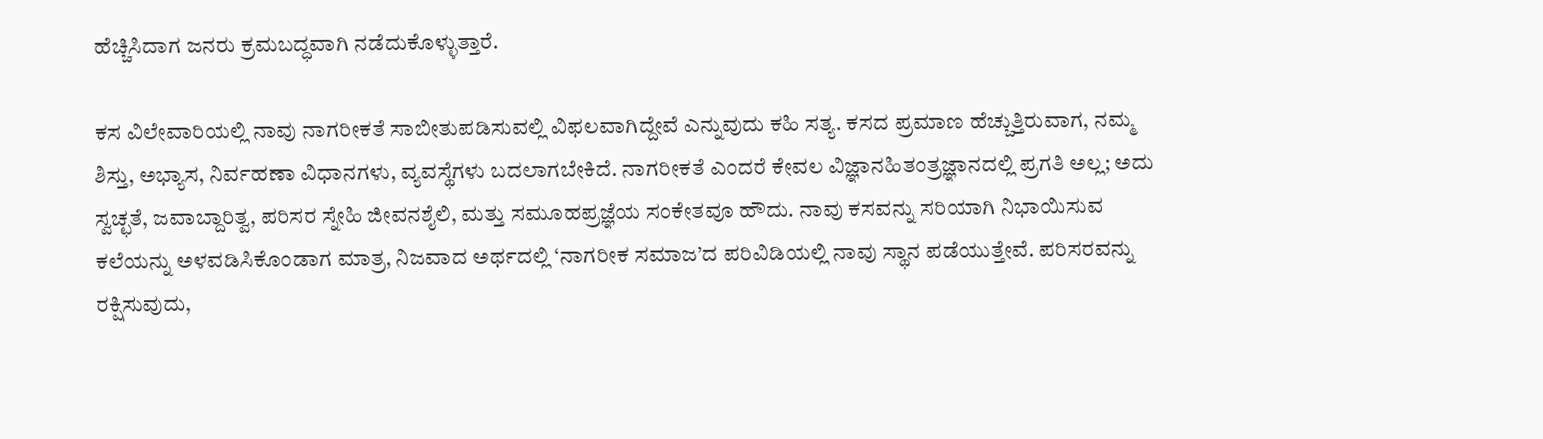ಹೆಚ್ಚಿಸಿದಾಗ ಜನರು ಕ್ರಮಬದ್ಧವಾಗಿ ನಡೆದುಕೊಳ್ಳುತ್ತಾರೆ.

ಕಸ ವಿಲೇವಾರಿಯಲ್ಲಿ ನಾವು ನಾಗರೀಕತೆ ಸಾಬೀತುಪಡಿಸುವಲ್ಲಿ ವಿಫಲವಾಗಿದ್ದೇವೆ ಎನ್ನುವುದು ಕಹಿ ಸತ್ಯ. ಕಸದ ಪ್ರಮಾಣ ಹೆಚ್ಚುತ್ತಿರುವಾಗ, ನಮ್ಮ ಶಿಸ್ತು, ಅಭ್ಯಾಸ, ನಿರ್ವಹಣಾ ವಿಧಾನಗಳು, ವ್ಯವಸ್ಥೆಗಳು ಬದಲಾಗಬೇಕಿದೆ. ನಾಗರೀಕತೆ ಎಂದರೆ ಕೇವಲ ವಿಜ್ಞಾನಹಿತಂತ್ರಜ್ಞಾನದಲ್ಲಿ ಪ್ರಗತಿ ಅಲ್ಲ; ಅದು ಸ್ವಚ್ಛತೆ, ಜವಾಬ್ದಾರಿತ್ವ, ಪರಿಸರ ಸ್ನೇಹಿ ಜೀವನಶೈಲಿ, ಮತ್ತು ಸಮೂಹಪ್ರಜ್ಞೆಯ ಸಂಕೇತವೂ ಹೌದು. ನಾವು ಕಸವನ್ನು ಸರಿಯಾಗಿ ನಿಭಾಯಿಸುವ ಕಲೆಯನ್ನು ಅಳವಡಿಸಿಕೊಂಡಾಗ ಮಾತ್ರ, ನಿಜವಾದ ಅರ್ಥದಲ್ಲಿ ‘ನಾಗರೀಕ ಸಮಾಜ’ದ ಪರಿವಿಡಿಯಲ್ಲಿ ನಾವು ಸ್ಥಾನ ಪಡೆಯುತ್ತೇವೆ. ಪರಿಸರವನ್ನು ರಕ್ಷಿಸುವುದು,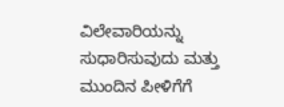ವಿಲೇವಾರಿಯನ್ನು ಸುಧಾರಿಸುವುದು ಮತ್ತು ಮುಂದಿನ ಪೀಳಿಗೆಗೆ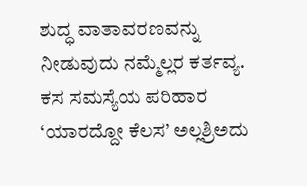ಶುದ್ಧ ವಾತಾವರಣವನ್ನು ನೀಡುವುದು ನಮ್ಮೆಲ್ಲರ ಕರ್ತವ್ಯ. ಕಸ ಸಮಸ್ಯೆಯ ಪರಿಹಾರ ‘ಯಾರದ್ದೋ ಕೆಲಸ’ ಅಲ್ಲಶ್ರಿಅದು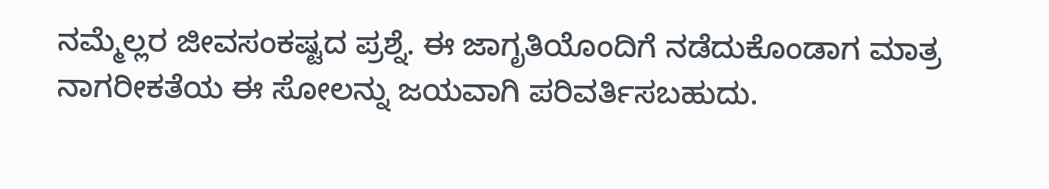ನಮ್ಮೆಲ್ಲರ ಜೀವಸಂಕಷ್ಟದ ಪ್ರಶ್ನೆ. ಈ ಜಾಗೃತಿಯೊಂದಿಗೆ ನಡೆದುಕೊಂಡಾಗ ಮಾತ್ರ ನಾಗರೀಕತೆಯ ಈ ಸೋಲನ್ನು ಜಯವಾಗಿ ಪರಿವರ್ತಿಸಬಹುದು.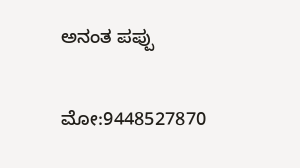ಅನಂತ ಪಪ್ಪು

ಮೋ:9448527870